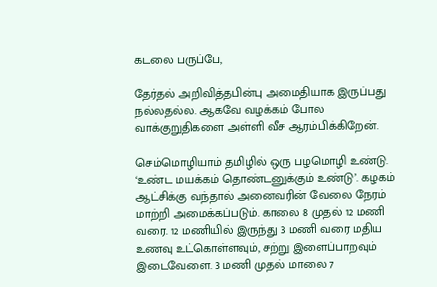கடலை பருப்பே,

தேர்தல் அறிவித்தபின்பு அமைதியாக இருப்பது நல்லதல்ல. ஆகவே வழக்கம் போல வாக்குறுதிகளை அள்ளி வீச ஆரம்பிக்கிறேன்.

செம்மொழியாம் தமிழில் ஒரு பழமொழி உண்டு. ‘உண்ட மயக்கம் தொண்டனுக்கும் உண்டு’. கழகம் ஆட்சிக்கு வந்தால் அனைவரின் வேலை நேரம் மாற்றி அமைக்கப்படும். காலை 8 முதல் 12 மணி வரை. 12 மணியில் இருந்து 3 மணி வரை மதிய உணவு உட்கொள்ளவும், சற்று இளைப்பாறவும் இடைவேளை. 3 மணி முதல் மாலை 7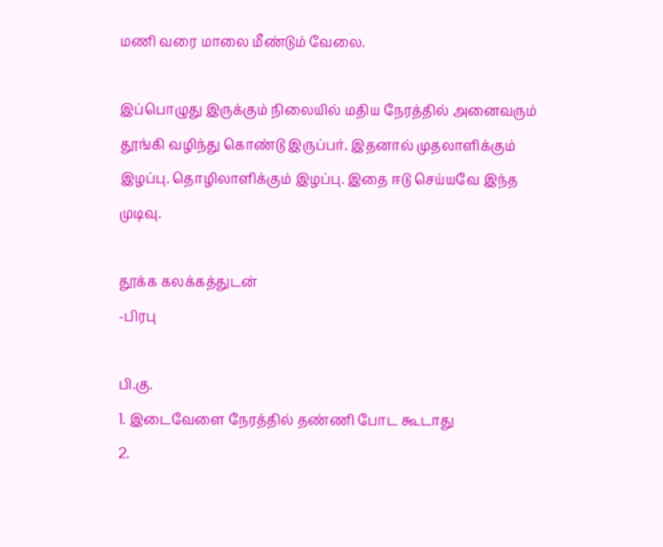மணி வரை மாலை மீண்டும் வேலை.

இப்பொழுது இருக்கும் நிலையில் மதிய நேரத்தில் அனைவரும் தூங்கி வழிந்து கொண்டு இருப்பர். இதனால் முதலாளிக்கும் இழப்பு. தொழிலாளிக்கும் இழப்பு. இதை ஈடு செய்யவே இந்த முடிவு.

தூக்க கலக்கத்துடன்
-பிரபு

பி.கு.
1. இடைவேளை நேரத்தில் தண்ணி போட கூடாது
2.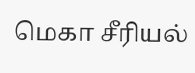மெகா சீரியல்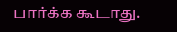பார்க்க கூடாது.